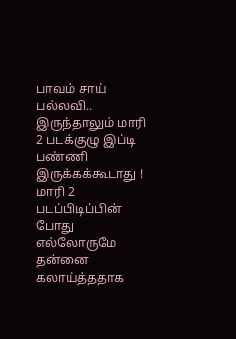பாவம் சாய் பல்லவி.. இருந்தாலும் மாரி 2 படக்குழு இப்டி பண்ணி இருக்கக்கூடாது !
மாரி 2 படப்பிடிப்பின் போது எல்லோருமே தன்னை கலாய்த்ததாக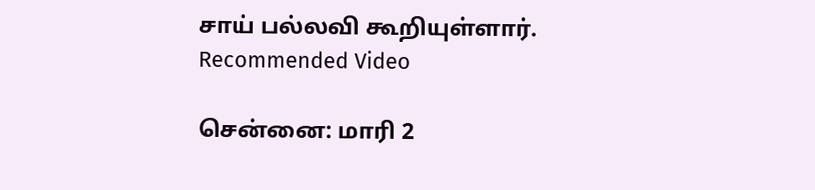சாய் பல்லவி கூறியுள்ளார்.
Recommended Video

சென்னை: மாரி 2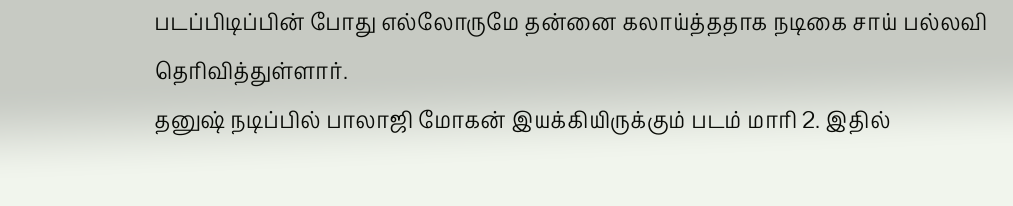படப்பிடிப்பின் போது எல்லோருமே தன்னை கலாய்த்ததாக நடிகை சாய் பல்லவி தெரிவித்துள்ளார்.
தனுஷ் நடிப்பில் பாலாஜி மோகன் இயக்கியிருக்கும் படம் மாரி 2. இதில்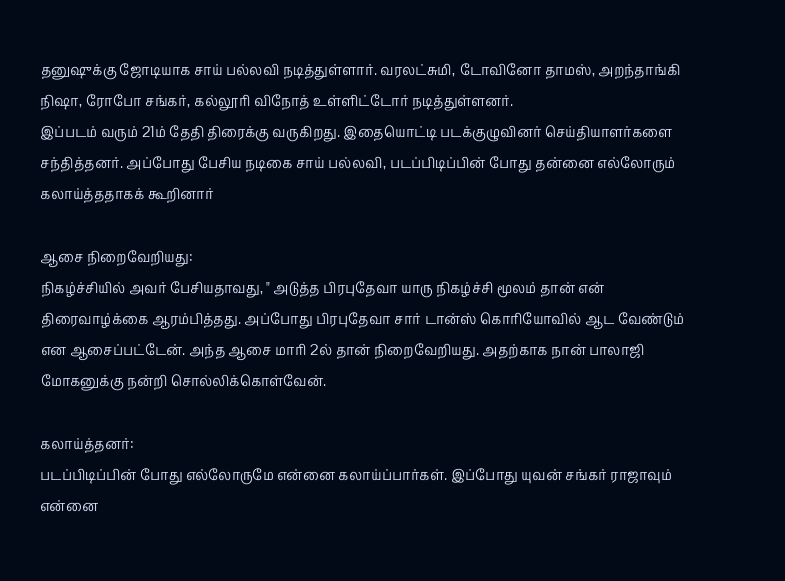தனுஷுக்கு ஜோடியாக சாய் பல்லவி நடித்துள்ளார். வரலட்சுமி, டோவினோ தாமஸ், அறந்தாங்கி நிஷா, ரோபோ சங்கர், கல்லூரி விநோத் உள்ளிட்டோர் நடித்துள்ளனர்.
இப்படம் வரும் 21ம் தேதி திரைக்கு வருகிறது. இதையொட்டி படக்குழுவினர் செய்தியாளர்களை சந்தித்தனர். அப்போது பேசிய நடிகை சாய் பல்லவி, படப்பிடிப்பின் போது தன்னை எல்லோரும் கலாய்த்ததாகக் கூறினார்

ஆசை நிறைவேறியது:
நிகழ்ச்சியில் அவர் பேசியதாவது, " அடுத்த பிரபுதேவா யாரு நிகழ்ச்சி மூலம் தான் என் திரைவாழ்க்கை ஆரம்பித்தது. அப்போது பிரபுதேவா சார் டான்ஸ் கொரியோவில் ஆட வேண்டும் என ஆசைப்பட்டேன். அந்த ஆசை மாரி 2ல் தான் நிறைவேறியது. அதற்காக நான் பாலாஜி மோகனுக்கு நன்றி சொல்லிக்கொள்வேன்.

கலாய்த்தனர்:
படப்பிடிப்பின் போது எல்லோருமே என்னை கலாய்ப்பார்கள். இப்போது யுவன் சங்கர் ராஜாவும் என்னை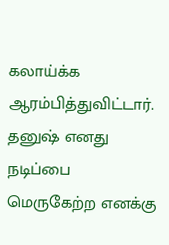கலாய்க்க ஆரம்பித்துவிட்டார். தனுஷ் எனது நடிப்பை மெருகேற்ற எனக்கு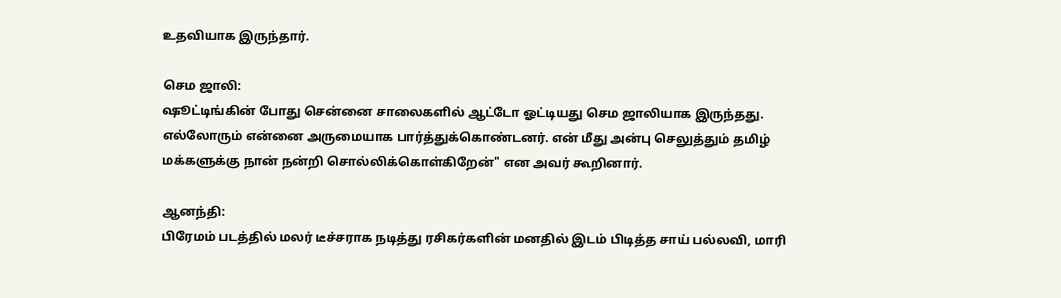உதவியாக இருந்தார்.

செம ஜாலி:
ஷூட்டிங்கின் போது சென்னை சாலைகளில் ஆட்டோ ஓட்டியது செம ஜாலியாக இருந்தது. எல்லோரும் என்னை அருமையாக பார்த்துக்கொண்டனர். என் மீது அன்பு செலுத்தும் தமிழ் மக்களுக்கு நான் நன்றி சொல்லிக்கொள்கிறேன்" என அவர் கூறினார்.

ஆனந்தி:
பிரேமம் படத்தில் மலர் டீச்சராக நடித்து ரசிகர்களின் மனதில் இடம் பிடித்த சாய் பல்லவி, மாரி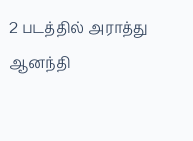2 படத்தில் அராத்து ஆனந்தி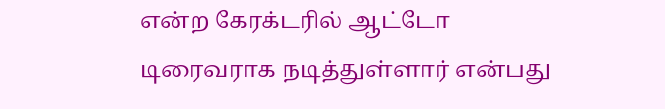என்ற கேரக்டரில் ஆட்டோ டிரைவராக நடித்துள்ளார் என்பது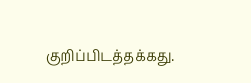குறிப்பிடத்தக்கது.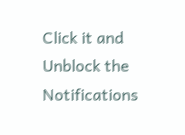Click it and Unblock the Notifications